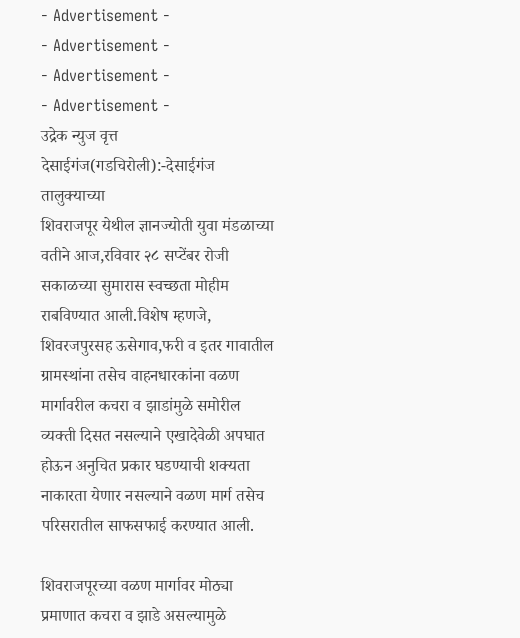- Advertisement -
- Advertisement -
- Advertisement -
- Advertisement -
उद्रेक न्युज वृत्त
देसाईगंज(गडचिरोली):-देसाईगंज तालुक्याच्या
शिवराजपूर येथील ज्ञानज्योती युवा मंडळाच्या वतीने आज,रविवार २८ सप्टेंबर रोजी सकाळच्या सुमारास स्वच्छता मोहीम राबविण्यात आली.विशेष म्हणजे, शिवरजपुरसह ऊसेगाव,फरी व इतर गावातील ग्रामस्थांना तसेच वाहनधारकांना वळण मार्गावरील कचरा व झाडांमुळे समोरील व्यक्ती दिसत नसल्याने एखादेवेळी अपघात होऊन अनुचित प्रकार घडण्याची शक्यता नाकारता येणार नसल्याने वळण मार्ग तसेच परिसरातील साफसफाई करण्यात आली.

शिवराजपूरच्या वळण मार्गावर मोठ्या प्रमाणात कचरा व झाडे असल्यामुळे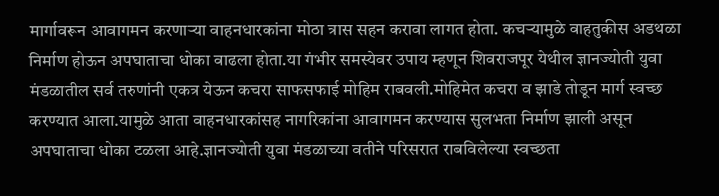मार्गावरून आवागमन करणाऱ्या वाहनधारकांना मोठा त्रास सहन करावा लागत होता. कचऱ्यामुळे वाहतुकीस अडथळा निर्माण होऊन अपघाताचा धोका वाढला होता.या गंभीर समस्येवर उपाय म्हणून शिवराजपूर येथील ज्ञानज्योती युवा मंडळातील सर्व तरुणांनी एकत्र येऊन कचरा साफसफाई मोहिम राबवली.मोहिमेत कचरा व झाडे तोडून मार्ग स्वच्छ करण्यात आला.यामुळे आता वाहनधारकांसह नागरिकांना आवागमन करण्यास सुलभता निर्माण झाली असून अपघाताचा धोका टळला आहे.ज्ञानज्योती युवा मंडळाच्या वतीने परिसरात राबविलेल्या स्वच्छता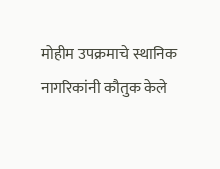मोहीम उपक्रमाचे स्थानिक नागरिकांनी कौतुक केले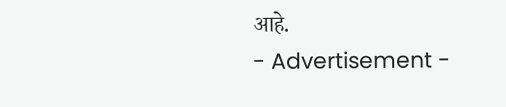आहे.
- Advertisement -